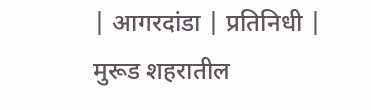| आगरदांडा | प्रतिनिधी |
मुरूड शहरातील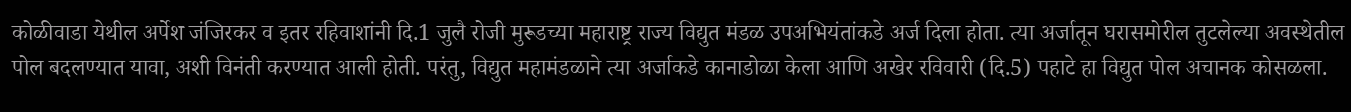कोळीवाडा येथील अर्पेश जंजिरकर व इतर रहिवाशांनी दि.1 जुलै रोजी मुरूडच्या महाराष्ट्र राज्य विद्युत मंडळ उपअभियंतांकडे अर्ज दिला होता. त्या अर्जातून घरासमोरील तुटलेल्या अवस्थेतील पोल बदलण्यात यावा, अशी विनंती करण्यात आली होती. परंतु, विद्युत महामंडळाने त्या अर्जाकडे कानाडोळा केला आणि अखेर रविवारी (दि.5) पहाटे हा विद्युत पोल अचानक कोसळला.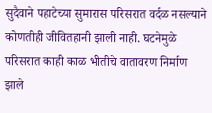सुदैवाने पहाटेच्या सुमारास परिसरात वर्दळ नसल्याने कोणतीही जीवितहानी झाली नाही. घटनेमुळे परिसरात काही काळ भीतीचे वातावरण निर्माण झाले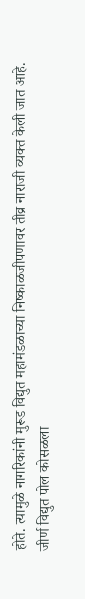होते. त्यामुळे नागरिकांनी मुरूड विद्युत महामंडळाच्या निष्काळजीपणावर तीव्र नाराजी व्यक्त केली जात आहे.
जीर्ण विद्युत पोल कोसळला